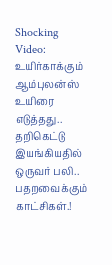Shocking Video: உயிர்காக்கும் ஆம்புலன்ஸ் உயிரை எடுத்தது.. தறிகெட்டு இயங்கியதில் ஒருவர் பலி.. பதறவைக்கும் காட்சிகள்.!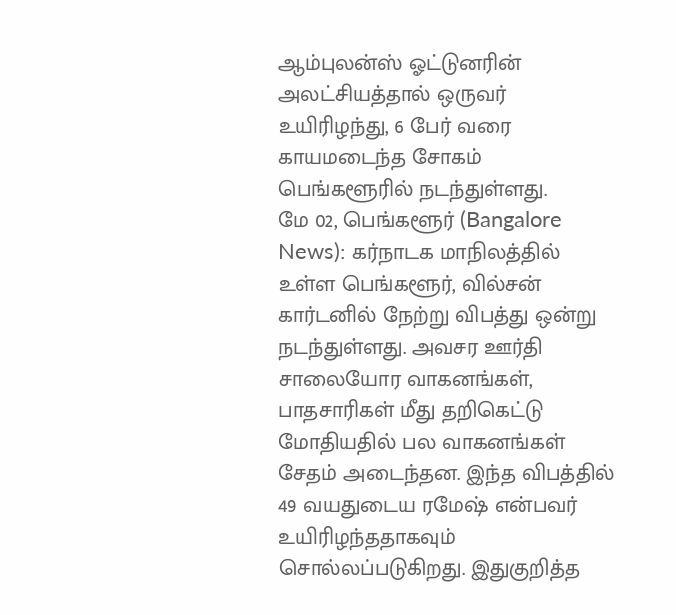ஆம்புலன்ஸ் ஓட்டுனரின் அலட்சியத்தால் ஒருவர் உயிரிழந்து, 6 பேர் வரை காயமடைந்த சோகம் பெங்களூரில் நடந்துள்ளது.
மே 02, பெங்களூர் (Bangalore News): கர்நாடக மாநிலத்தில் உள்ள பெங்களூர், வில்சன் கார்டனில் நேற்று விபத்து ஒன்று நடந்துள்ளது. அவசர ஊர்தி சாலையோர வாகனங்கள், பாதசாரிகள் மீது தறிகெட்டு மோதியதில் பல வாகனங்கள் சேதம் அடைந்தன. இந்த விபத்தில் 49 வயதுடைய ரமேஷ் என்பவர் உயிரிழந்ததாகவும் சொல்லப்படுகிறது. இதுகுறித்த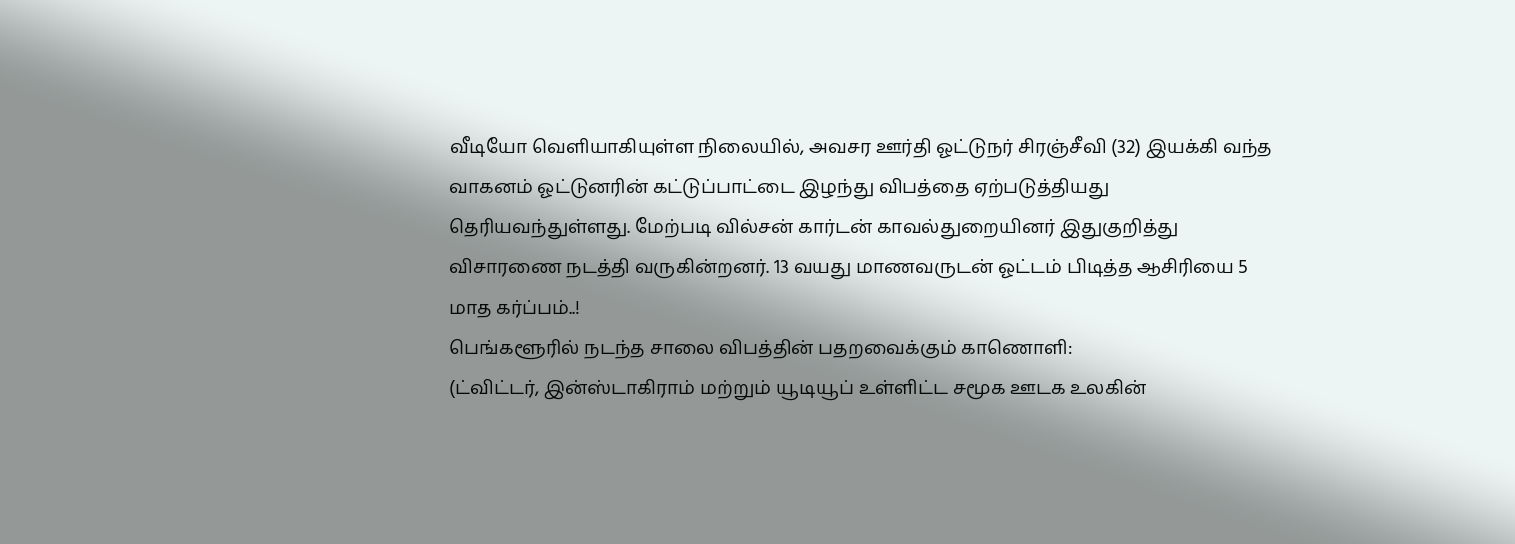வீடியோ வெளியாகியுள்ள நிலையில், அவசர ஊர்தி ஓட்டுநர் சிரஞ்சீவி (32) இயக்கி வந்த வாகனம் ஓட்டுனரின் கட்டுப்பாட்டை இழந்து விபத்தை ஏற்படுத்தியது தெரியவந்துள்ளது. மேற்படி வில்சன் கார்டன் காவல்துறையினர் இதுகுறித்து விசாரணை நடத்தி வருகின்றனர். 13 வயது மாணவருடன் ஓட்டம் பிடித்த ஆசிரியை 5 மாத கர்ப்பம்..!
பெங்களூரில் நடந்த சாலை விபத்தின் பதறவைக்கும் காணொளி:
(ட்விட்டர், இன்ஸ்டாகிராம் மற்றும் யூடியூப் உள்ளிட்ட சமூக ஊடக உலகின்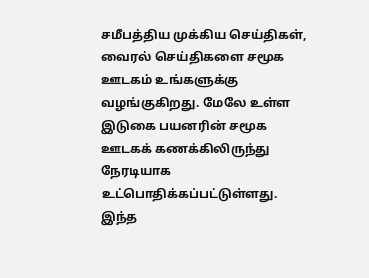சமீபத்திய முக்கிய செய்திகள், வைரல் செய்திகளை சமூக ஊடகம் உங்களுக்கு வழங்குகிறது. மேலே உள்ள இடுகை பயனரின் சமூக ஊடகக் கணக்கிலிருந்து நேரடியாக உட்பொதிக்கப்பட்டுள்ளது. இந்த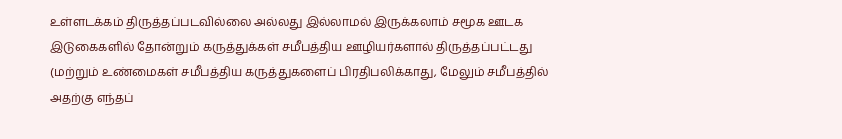உள்ளடக்கம் திருத்தப்படவில்லை அல்லது இல்லாமல் இருக்கலாம் சமூக ஊடக இடுகைகளில் தோன்றும் கருத்துக்கள் சமீபத்திய ஊழியர்களால் திருத்தப்பட்டது (மற்றும் உண்மைகள் சமீபத்திய கருத்துகளைப் பிரதிபலிக்காது, மேலும் சமீபத்தில் அதற்கு எந்தப்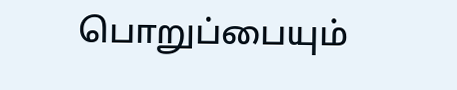பொறுப்பையும்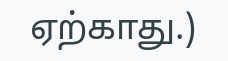ஏற்காது.)